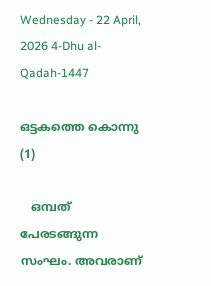Wednesday - 22 April, 2026 4-Dhu al-Qadah-1447

ഒട്ടകത്തെ കൊന്നു (1)

   ഒമ്പത് പേരടങ്ങുന്ന സംഘം. അവരാണ്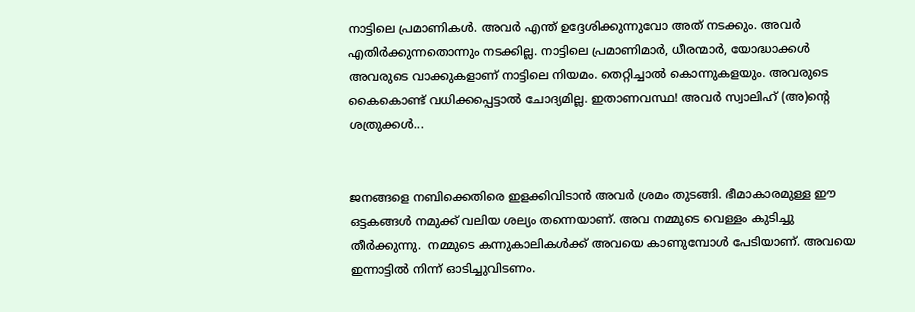നാട്ടിലെ പ്രമാണികൾ. അവർ എന്ത് ഉദ്ദേശിക്കുന്നുവോ അത് നടക്കും. അവർ എതിർക്കുന്നതൊന്നും നടക്കില്ല. നാട്ടിലെ പ്രമാണിമാർ, ധീരന്മാർ, യോദ്ധാക്കൾ അവരുടെ വാക്കുകളാണ് നാട്ടിലെ നിയമം. തെറ്റിച്ചാൽ കൊന്നുകളയും. അവരുടെ കൈകൊണ്ട് വധിക്കപ്പെട്ടാൽ ചോദ്യമില്ല. ഇതാണവസ്ഥ! അവർ സ്വാലിഹ് (അ)ന്റെ ശത്രുക്കൾ...


ജനങ്ങളെ നബിക്കെതിരെ ഇളക്കിവിടാൻ അവർ ശ്രമം തുടങ്ങി. ഭീമാകാരമുള്ള ഈ ഒട്ടകങ്ങൾ നമുക്ക് വലിയ ശല്യം തന്നെയാണ്. അവ നമ്മുടെ വെള്ളം കുടിച്ചു തീർക്കുന്നു.  നമ്മുടെ കന്നുകാലികൾക്ക് അവയെ കാണുമ്പോൾ പേടിയാണ്. അവയെ ഇന്നാട്ടിൽ നിന്ന് ഓടിച്ചുവിടണം.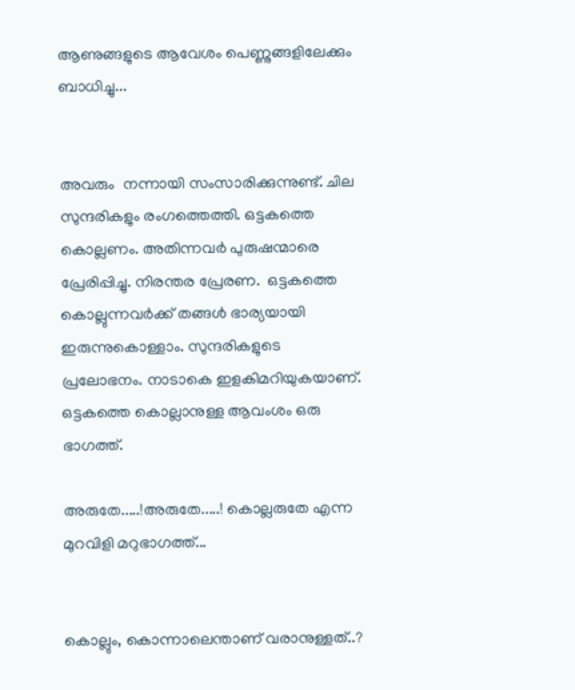ആണുങ്ങളുടെ ആവേശം പെണ്ണുങ്ങളിലേക്കും ബാധിച്ചു...


അവരും  നന്നായി സംസാരിക്കുന്നുണ്ട്. ചില സുന്ദരികളും രംഗത്തെത്തി. ഒട്ടകത്തെ കൊല്ലണം. അതിന്നവർ പുരുഷന്മാരെ പ്രേരിപ്പിച്ചു. നിരന്തര പ്രേരണ.  ഒട്ടകത്തെ കൊല്ലുന്നവർക്ക് തങ്ങൾ ഭാര്യയായി ഇരുന്നുകൊള്ളാം. സുന്ദരികളുടെ പ്രലോഭനം. നാടാകെ ഇളകിമറിയുകയാണ്. ഒട്ടകത്തെ കൊല്ലാനുള്ള ആവംശം ഒരു ഭാഗത്ത്.

അരുതേ.....!അരുതേ.....! കൊല്ലരുതേ എന്ന മുറവിളി മറുഭാഗത്ത്...


കൊല്ലും, കൊന്നാലെന്താണ് വരാനുള്ളത്..?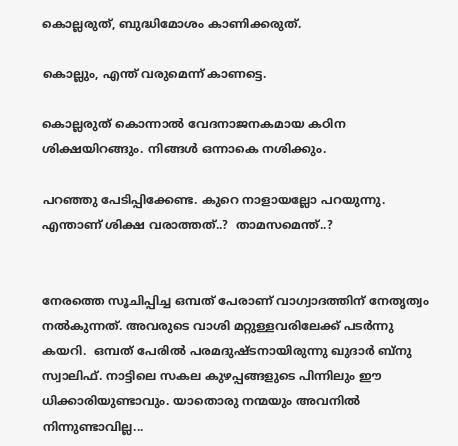കൊല്ലരുത്, ബുദ്ധിമോശം കാണിക്കരുത്.

കൊല്ലും, എന്ത് വരുമെന്ന് കാണട്ടെ.

കൊല്ലരുത് കൊന്നാൽ വേദനാജനകമായ കഠിന ശിക്ഷയിറങ്ങും. നിങ്ങൾ ഒന്നാകെ നശിക്കും.

പറഞ്ഞു പേടിപ്പിക്കേണ്ട. കുറെ നാളായല്ലോ പറയുന്നു. എന്താണ് ശിക്ഷ വരാത്തത്..?  താമസമെന്ത്..?


നേരത്തെ സൂചിപ്പിച്ച ഒമ്പത് പേരാണ് വാഗ്വാദത്തിന് നേതൃത്വം നൽകുന്നത്. അവരുടെ വാശി മറ്റുള്ളവരിലേക്ക് പടർന്നു കയറി.  ഒമ്പത് പേരിൽ പരമദുഷ്ടനായിരുന്നു ഖുദാർ ബ്നു സ്വാലിഫ്. നാട്ടിലെ സകല കുഴപ്പങ്ങളുടെ പിന്നിലും ഈ ധിക്കാരിയുണ്ടാവും. യാതൊരു നന്മയും അവനിൽ നിന്നുണ്ടാവില്ല...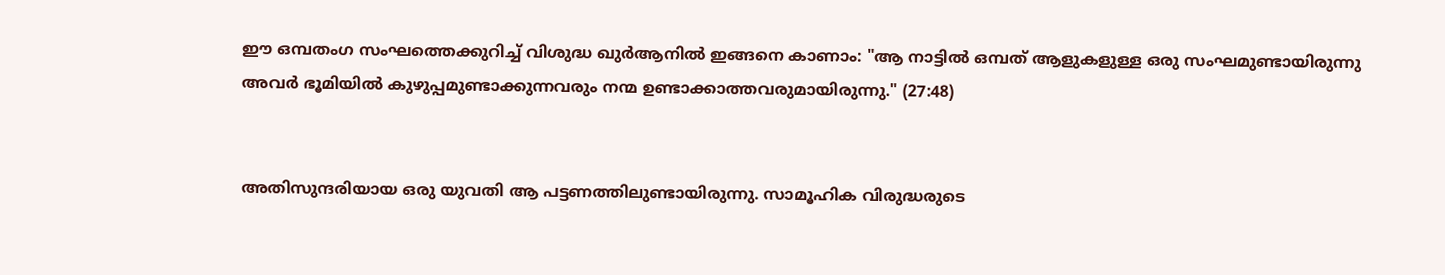ഈ ഒമ്പതംഗ സംഘത്തെക്കുറിച്ച് വിശുദ്ധ ഖുർആനിൽ ഇങ്ങനെ കാണാം: "ആ നാട്ടിൽ ഒമ്പത് ആളുകളുള്ള ഒരു സംഘമുണ്ടായിരുന്നു അവർ ഭൂമിയിൽ കുഴുപ്പമുണ്ടാക്കുന്നവരും നന്മ ഉണ്ടാക്കാത്തവരുമായിരുന്നു." (27:48)


അതിസുന്ദരിയായ ഒരു യുവതി ആ പട്ടണത്തിലുണ്ടായിരുന്നു. സാമൂഹിക വിരുദ്ധരുടെ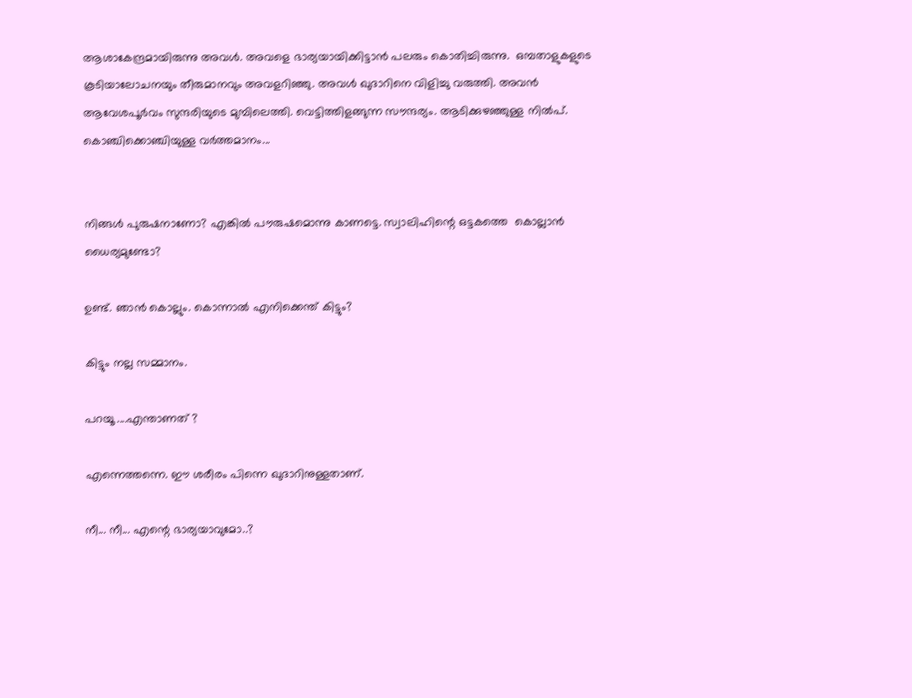ആശാകേന്ദ്രമായിരുന്നു അവൾ. അവളെ ഭാര്യയായിക്കിട്ടാൻ പലരും കൊതിച്ചിരുന്നു.  ഒമ്പതാളുകളുടെ കൂടിയാലോചനയും തീരുമാനവും അവളറിഞ്ഞു. അവൾ ഖുദാറിനെ വിളിച്ചു വരുത്തി. അവൻ ആവേശപൂർവം സുന്ദരിയുടെ മുമ്പിലെത്തി. വെട്ടിത്തിളങ്ങുന്ന സൗന്ദര്യം. ആടിക്കുഴഞ്ഞുള്ള നിൽപ്.  കൊഞ്ചിക്കൊഞ്ചിയുള്ള വർത്തമാനം...


നിങ്ങൾ പുരുഷനാണോ? എങ്കിൽ പൗരുഷമൊന്നു കാണട്ടെ. സ്വാലിഹിന്റെ ഒട്ടകത്തെ  കൊല്ലാൻ ധൈര്യമുണ്ടോ?

ഉണ്ട്. ഞാൻ കൊല്ലും. കൊന്നാൽ എനിക്കെന്ത് കിട്ടും?

കിട്ടും നല്ല സമ്മാനം.

പറയൂ ....എന്താണത് ?

എന്നെത്തന്നെ. ഈ ശരീരം പിന്നെ ഖുദാറിനുള്ളതാണ്.

നീ... നീ... എന്റെ ഭാര്യയാവുമോ..?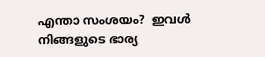എന്താ സംശയം?  ഇവൾ നിങ്ങളുടെ ഭാര്യ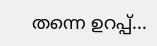തന്നെ ഉറപ്പ്...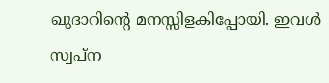ഖുദാറിന്റെ മനസ്സിളകിപ്പോയി. ഇവൾ സ്വപ്ന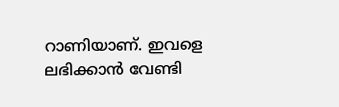റാണിയാണ്. ഇവളെ ലഭിക്കാൻ വേണ്ടി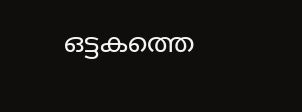ഒട്ടകത്തെ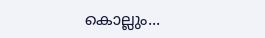കൊല്ലും...